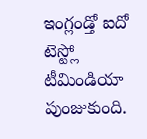ఇంగ్లండ్తో ఐదో టెస్ట్లో టీమిండియా పుంజుకుంది.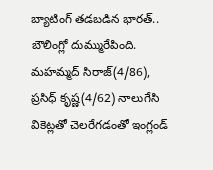బ్యాటింగ్ తడబడిన భారత్.. బౌలింగ్లో దుమ్మురేపింది. మహమ్మద్ సిరాజ్(4/86), ప్రసిధ్ కృష్ణ(4/62) నాలుగేసి వికెట్లతో చెలరేగడంతో ఇంగ్లండ్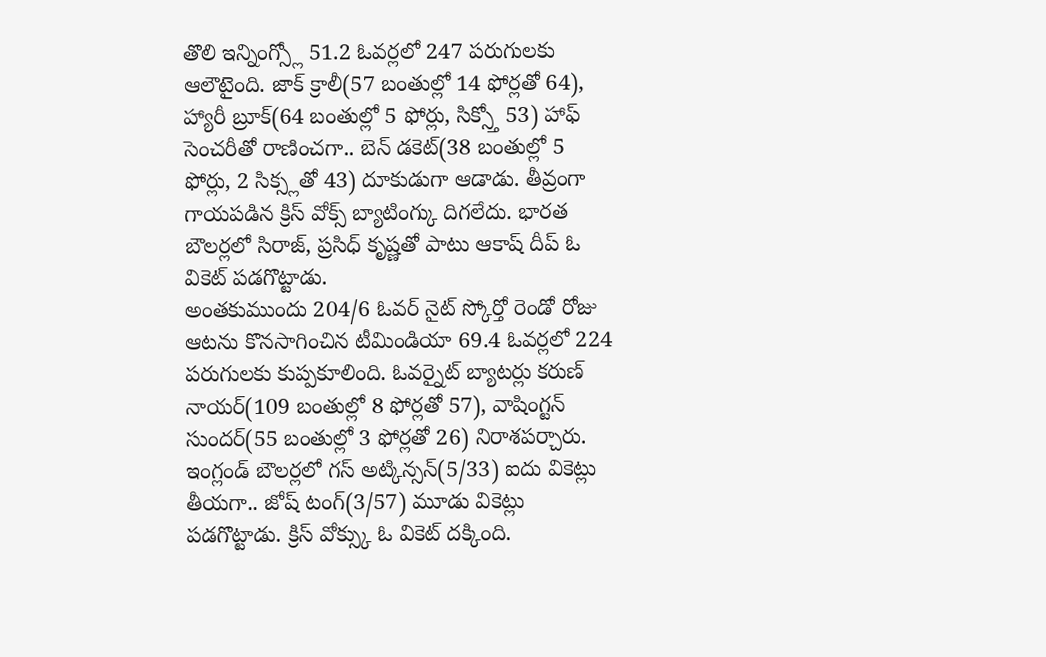తొలి ఇన్నింగ్స్లో 51.2 ఓవర్లలో 247 పరుగులకు ఆలౌటైంది. జాక్ క్రాలీ(57 బంతుల్లో 14 ఫోర్లతో 64), హ్యారీ బ్రూక్(64 బంతుల్లో 5 ఫోర్లు, సిక్స్తో 53) హాఫ్ సెంచరీతో రాణించగా.. బెన్ డకెట్(38 బంతుల్లో 5 ఫోర్లు, 2 సిక్స్లతో 43) దూకుడుగా ఆడాడు. తీవ్రంగా గాయపడిన క్రిస్ వోక్స్ బ్యాటింగ్కు దిగలేదు. భారత బౌలర్లలో సిరాజ్, ప్రసిధ్ కృష్ణతో పాటు ఆకాష్ దీప్ ఓ వికెట్ పడగొట్టాడు.
అంతకుముందు 204/6 ఓవర్ నైట్ స్కోర్తో రెండో రోజు ఆటను కొనసాగించిన టీమిండియా 69.4 ఓవర్లలో 224 పరుగులకు కుప్పకూలింది. ఓవర్నైట్ బ్యాటర్లు కరుణ్ నాయర్(109 బంతుల్లో 8 ఫోర్లతో 57), వాషింగ్టన్ సుందర్(55 బంతుల్లో 3 ఫోర్లతో 26) నిరాశపర్చారు. ఇంగ్లండ్ బౌలర్లలో గస్ అట్కిన్సన్(5/33) ఐదు వికెట్లు తీయగా.. జోష్ టంగ్(3/57) మూడు వికెట్లు పడగొట్టాడు. క్రిస్ వోక్స్కు ఓ వికెట్ దక్కింది.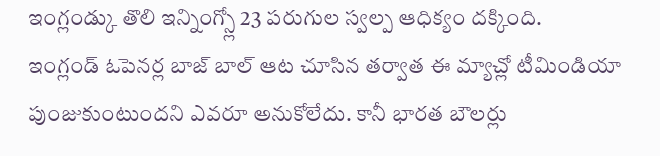ఇంగ్లండ్కు తొలి ఇన్నింగ్స్లో 23 పరుగుల స్వల్ప ఆధిక్యం దక్కింది.
ఇంగ్లండ్ ఓపెనర్ల బాజ్ బాల్ ఆట చూసిన తర్వాత ఈ మ్యాచ్లో టీమిండియా పుంజుకుంటుందని ఎవరూ అనుకోలేదు. కానీ భారత బౌలర్లు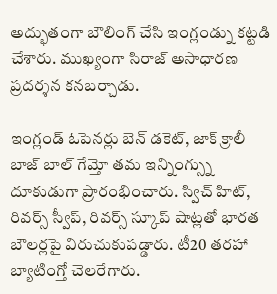అద్భుతంగా బౌలింగ్ చేసి ఇంగ్లండ్ను కట్టడి చేశారు. ముఖ్యంగా సిరాజ్ అసాధారణ ప్రదర్శన కనబర్చాడు.

ఇంగ్లండ్ ఓపెనర్లు బెన్ డకెట్, జాక్ క్రాలీ బాజ్ బాల్ గేమ్తో తమ ఇన్నింగ్స్ను దూకుడుగా ప్రారంభించారు. స్విచ్ హిట్, రివర్స్ స్వీప్, రివర్స్ స్కూప్ షాట్లతో భారత బౌలర్లపై విరుచుకుపడ్డారు. టీ20 తరహా బ్యాటింగ్తో చెలరేగారు.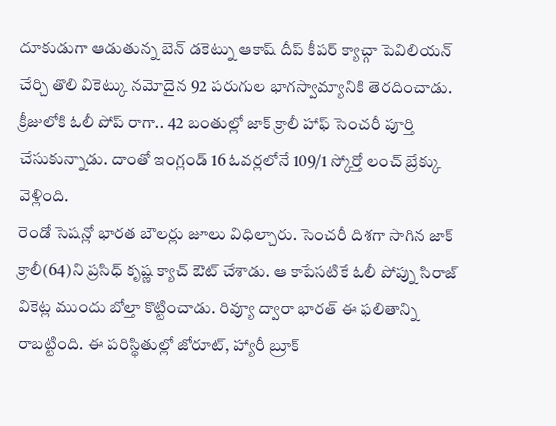దూకుడుగా ఆడుతున్న బెన్ డకెట్ను ఆకాష్ దీప్ కీపర్ క్యాచ్గా పెవిలియన్ చేర్చి తొలి వికెట్కు నమోదైన 92 పరుగుల భాగస్వామ్యానికి తెరదించాడు. క్రీజులోకి ఓలీ పోప్ రాగా.. 42 బంతుల్లో జాక్ క్రాలీ హాఫ్ సెంచరీ పూర్తి చేసుకున్నాడు. దాంతో ఇంగ్లండ్ 16 ఓవర్లలోనే 109/1 స్కోర్తో లంచ్ బ్రేక్కు వెళ్లింది.
రెండో సెషన్లో భారత బౌలర్లు జూలు విధిల్చారు. సెంచరీ దిశగా సాగిన జాక్ క్రాలీ(64)ని ప్రసిధ్ కృష్ణ క్యాచ్ ఔట్ చేశాడు. ఆ కాపేసటికే ఓలీ పోప్ను సిరాజ్ వికెట్ల ముందు బోల్తా కొట్టించాడు. రివ్యూ ద్వారా భారత్ ఈ ఫలితాన్ని రాబట్టింది. ఈ పరిస్థితుల్లో జోరూట్, హ్యారీ బ్రూక్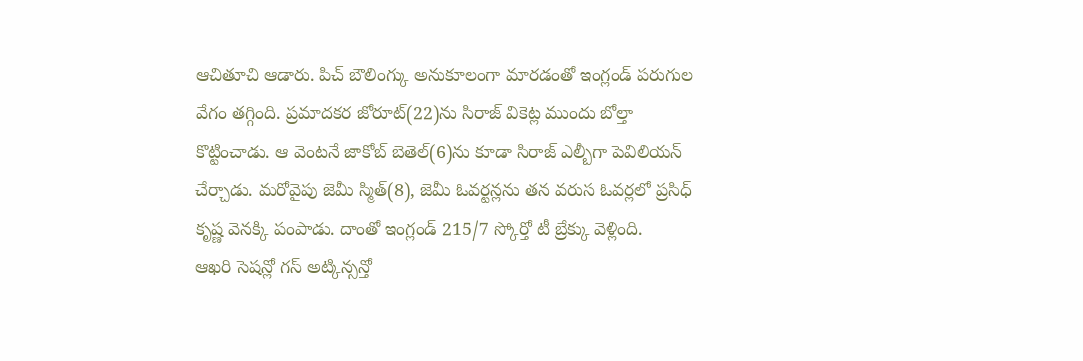ఆచితూచి ఆడారు. పిచ్ బౌలింగ్కు అనుకూలంగా మారడంతో ఇంగ్లండ్ పరుగుల వేగం తగ్గింది. ప్రమాదకర జోరూట్(22)ను సిరాజ్ వికెట్ల ముందు బోల్తా కొట్టించాడు. ఆ వెంటనే జాకోబ్ బెతెల్(6)ను కూడా సిరాజ్ ఎల్బీగా పెవిలియన్ చేర్చాడు. మరోవైపు జెమీ స్మిత్(8), జెమీ ఓవర్టన్లను తన వరుస ఓవర్లలో ప్రసిధ్ కృష్ణ వెనక్కి పంపాడు. దాంతో ఇంగ్లండ్ 215/7 స్కోర్తో టీ బ్రేక్కు వెళ్లింది.
ఆఖరి సెషన్లో గస్ అట్కిన్సన్తో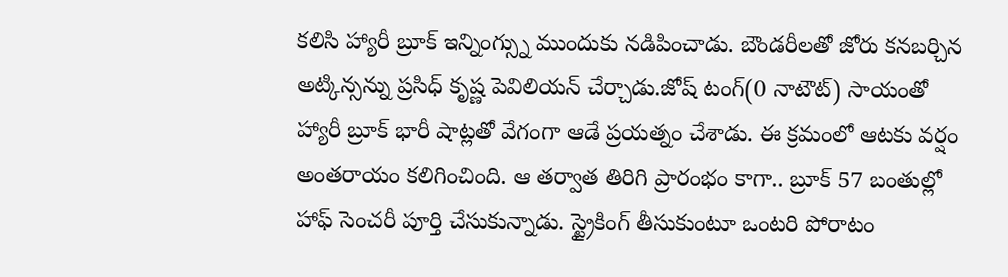కలిసి హ్యారీ బ్రూక్ ఇన్నింగ్స్ను ముందుకు నడిపించాడు. బౌండరీలతో జోరు కనబర్చిన అట్కిన్సన్ను ప్రసిధ్ కృష్ణ పెవిలియన్ చేర్చాడు.జోష్ టంగ్(0 నాటౌట్) సాయంతో హ్యారీ బ్రూక్ భారీ షాట్లతో వేగంగా ఆడే ప్రయత్నం చేశాడు. ఈ క్రమంలో ఆటకు వర్షం అంతరాయం కలిగించింది. ఆ తర్వాత తిరిగి ప్రారంభం కాగా.. బ్రూక్ 57 బంతుల్లో హాఫ్ సెంచరీ పూర్తి చేసుకున్నాడు. స్ట్రైకింగ్ తీసుకుంటూ ఒంటరి పోరాటం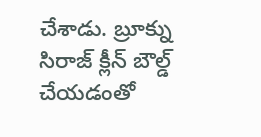చేశాడు. బ్రూక్ను సిరాజ్ క్లీన్ బౌల్డ్ చేయడంతో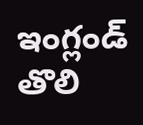ఇంగ్లండ్ తొలి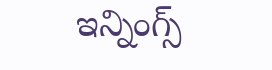ఇన్నింగ్స్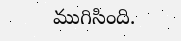ముగిసింది.